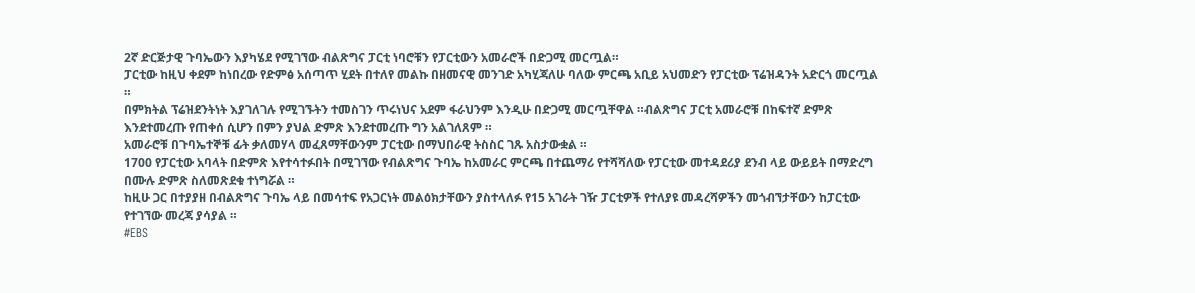2ኛ ድርጅታዊ ጉባኤውን እያካሄደ የሚገኘው ብልጽግና ፓርቲ ነባሮቹን የፓርቲውን አመራሮች በድጋሚ መርጧል።
ፓርቲው ከዚህ ቀደም ከነበረው የድምፅ አሰጣጥ ሂደት በተለየ መልኩ በዘመናዊ መንገድ አካሂጃለሁ ባለው ምርጫ አቢይ አህመድን የፓርቲው ፕሬዝዳንት አድርጎ መርጧል ።
በምክትል ፕሬዝደንትነት እያገለገሉ የሚገኙትን ተመስገን ጥሩነህና አደም ፋራህንም እንዲሁ በድጋሚ መርጧቸዋል ።ብልጽግና ፓርቲ አመራሮቹ በከፍተኛ ድምጽ እንደተመረጡ የጠቀሰ ሲሆን በምን ያህል ድምጽ እንደተመረጡ ግን አልገለጸም ።
አመራሮቹ በጉባኤተኞቹ ፊት ቃለመሃላ መፈጸማቸውንም ፓርቲው በማህበራዊ ትስስር ገጹ አስታውቋል ።
1700 የፓርቲው አባላት በድምጽ እየተሳተፉበት በሚገኘው የብልጽግና ጉባኤ ከአመራር ምርጫ በተጨማሪ የተሻሻለው የፓርቲው መተዳደሪያ ደንብ ላይ ውይይት በማድረግ በሙሉ ድምጽ ስለመጽደቁ ተነግሯል ።
ከዚሁ ጋር በተያያዘ በብልጽግና ጉባኤ ላይ በመሳተፍ የአጋርነት መልዕክታቸውን ያስተላለፉ የ15 አገራት ገዥ ፓርቲዎች የተለያዩ መዳረሻዎችን መጎብኘታቸውን ከፓርቲው የተገኘው መረጃ ያሳያል ።
#EBS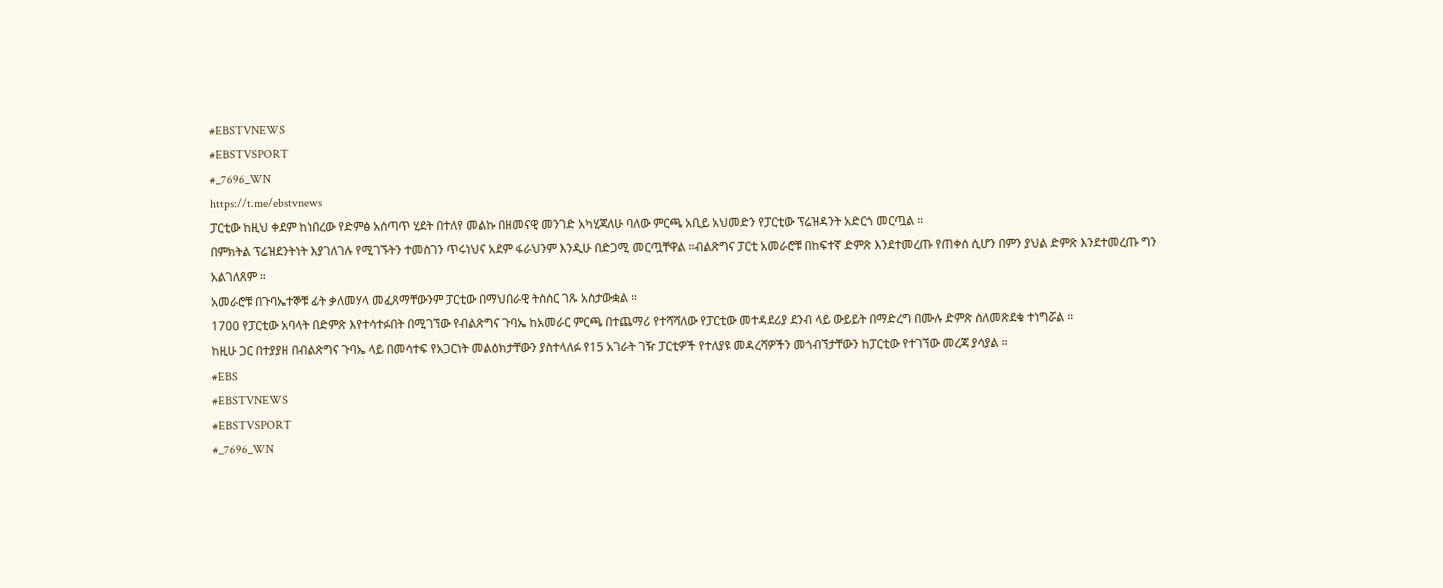#EBSTVNEWS
#EBSTVSPORT
#_7696_WN
https://t.me/ebstvnews
ፓርቲው ከዚህ ቀደም ከነበረው የድምፅ አሰጣጥ ሂደት በተለየ መልኩ በዘመናዊ መንገድ አካሂጃለሁ ባለው ምርጫ አቢይ አህመድን የፓርቲው ፕሬዝዳንት አድርጎ መርጧል ።
በምክትል ፕሬዝደንትነት እያገለገሉ የሚገኙትን ተመስገን ጥሩነህና አደም ፋራህንም እንዲሁ በድጋሚ መርጧቸዋል ።ብልጽግና ፓርቲ አመራሮቹ በከፍተኛ ድምጽ እንደተመረጡ የጠቀሰ ሲሆን በምን ያህል ድምጽ እንደተመረጡ ግን አልገለጸም ።
አመራሮቹ በጉባኤተኞቹ ፊት ቃለመሃላ መፈጸማቸውንም ፓርቲው በማህበራዊ ትስስር ገጹ አስታውቋል ።
1700 የፓርቲው አባላት በድምጽ እየተሳተፉበት በሚገኘው የብልጽግና ጉባኤ ከአመራር ምርጫ በተጨማሪ የተሻሻለው የፓርቲው መተዳደሪያ ደንብ ላይ ውይይት በማድረግ በሙሉ ድምጽ ስለመጽደቁ ተነግሯል ።
ከዚሁ ጋር በተያያዘ በብልጽግና ጉባኤ ላይ በመሳተፍ የአጋርነት መልዕክታቸውን ያስተላለፉ የ15 አገራት ገዥ ፓርቲዎች የተለያዩ መዳረሻዎችን መጎብኘታቸውን ከፓርቲው የተገኘው መረጃ ያሳያል ።
#EBS
#EBSTVNEWS
#EBSTVSPORT
#_7696_WN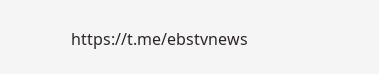https://t.me/ebstvnews